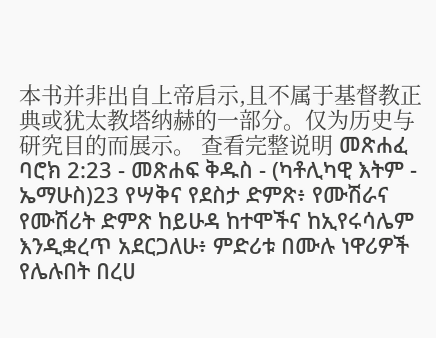本书并非出自上帝启示,且不属于基督教正典或犹太教塔纳赫的一部分。仅为历史与研究目的而展示。 查看完整说明 መጽሐፈ ባሮክ 2:23 - መጽሐፍ ቅዱስ - (ካቶሊካዊ እትም - ኤማሁስ)23 የሣቅና የደስታ ድምጽ፥ የሙሽራና የሙሽሪት ድምጽ ከይሁዳ ከተሞችና ከኢየሩሳሌም እንዲቋረጥ አደርጋለሁ፥ ምድሪቱ በሙሉ ነዋሪዎች የሌሉበት በረሀ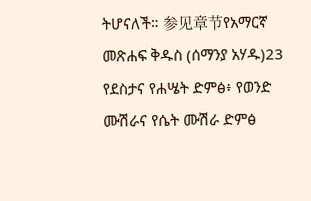ትሆናለች። 参见章节የአማርኛ መጽሐፍ ቅዱስ (ሰማንያ አሃዱ)23 የደስታና የሐሤት ድምፅ፥ የወንድ ሙሽራና የሴት ሙሽራ ድምፅ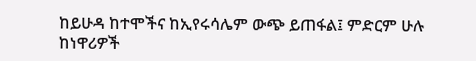ከይሁዳ ከተሞችና ከኢየሩሳሌም ውጭ ይጠፋል፤ ምድርም ሁሉ ከነዋሪዎች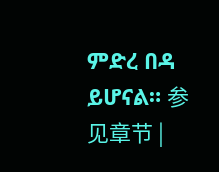ምድረ በዳ ይሆናል። 参见章节 |